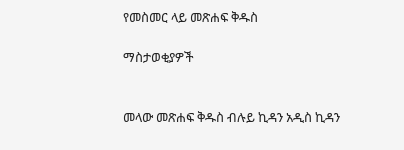የመስመር ላይ መጽሐፍ ቅዱስ

ማስታወቂያዎች


መላው መጽሐፍ ቅዱስ ብሉይ ኪዳን አዲስ ኪዳን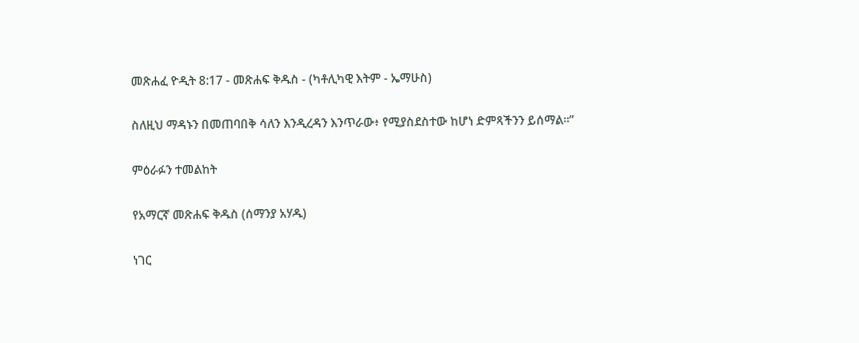መጽሐፈ ዮዲት 8:17 - መጽሐፍ ቅዱስ - (ካቶሊካዊ እትም - ኤማሁስ)

ስለዚህ ማዳኑን በመጠባበቅ ሳለን እንዲረዳን እንጥራው፥ የሚያስደስተው ከሆነ ድምጻችንን ይሰማል።”

ምዕራፉን ተመልከት

የአማርኛ መጽሐፍ ቅዱስ (ሰማንያ አሃዱ)

ነገር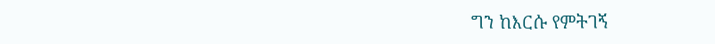ግን ከእርሱ የምትገኝ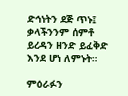ድኅነትን ደጅ ጥኑ፤ ቃላችንንም ሰምቶ ይረዳን ዘንድ ይፈቅድ እንደ ሆነ ለምኑት።

ምዕራፉን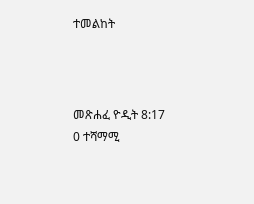ተመልከት



መጽሐፈ ዮዲት 8:17
0 ተሻማሚ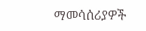ማመሳሰሪያዎች